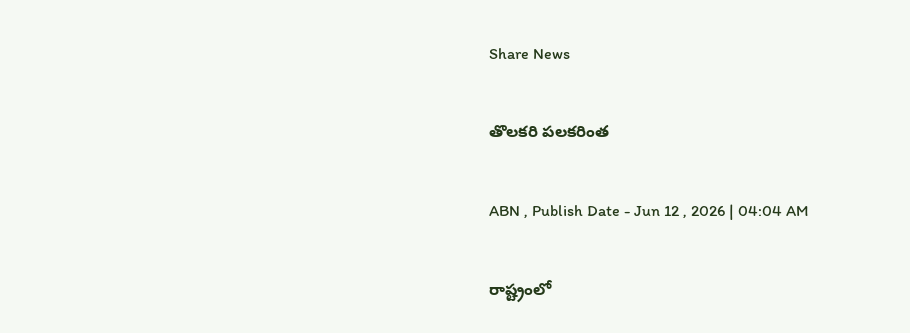Share News

తొలకరి పలకరింత

ABN , Publish Date - Jun 12 , 2026 | 04:04 AM

రాష్ట్రంలో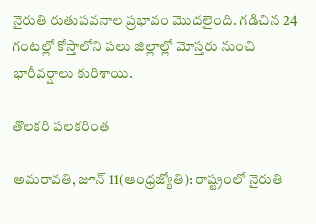నైరుతి రుతుపవనాల ప్రభావం మొదలైంది. గడిచిన 24 గంటల్లో కోస్తాలోని పలు జిల్లాల్లో మోస్తరు నుంచి భారీవర్షాలు కురిశాయి.

తొలకరి పలకరింత

అమరావతి, జూన్‌ 11(ఆంధ్రజ్యోతి): రాష్ట్రంలో నైరుతి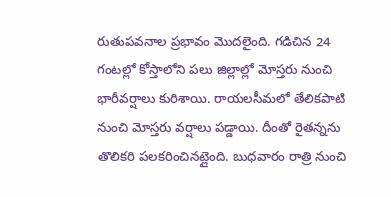రుతుపవనాల ప్రభావం మొదలైంది. గడిచిన 24 గంటల్లో కోస్తాలోని పలు జిల్లాల్లో మోస్తరు నుంచి భారీవర్షాలు కురిశాయి. రాయలసీమలో తేలికపాటి నుంచి మోస్తరు వర్షాలు పడ్డాయి. దీంతో రైతన్నను తొలికరి పలకరించినట్లైంది. బుధవారం రాత్రి నుంచి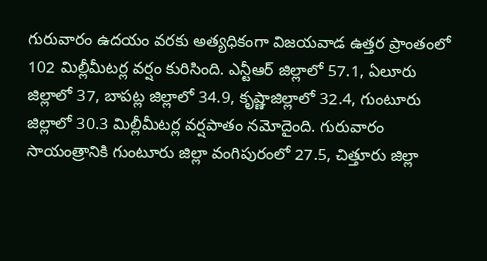గురువారం ఉదయం వరకు అత్యధికంగా విజయవాడ ఉత్తర ప్రాంతంలో 102 మిల్లీమీటర్ల వర్షం కురిసింది. ఎన్టీఆర్‌ జిల్లాలో 57.1, ఏలూరు జిల్లాలో 37, బాపట్ల జిల్లాలో 34.9, కృష్ణాజిల్లాలో 32.4, గుంటూరు జిల్లాలో 30.3 మిల్లీమీటర్ల వర్షపాతం నమోదైంది. గురువారం సాయంత్రానికి గుంటూరు జిల్లా వంగిపురంలో 27.5, చిత్తూరు జిల్లా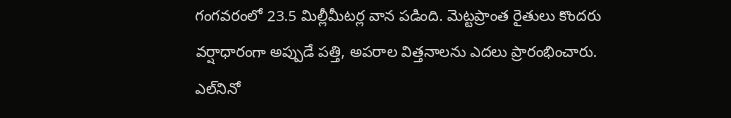గంగవరంలో 23.5 మిల్లీమీటర్ల వాన పడింది. మెట్టప్రాంత రైతులు కొందరు వర్షాధారంగా అప్పుడే పత్తి, అపరాల విత్తనాలను ఎదలు ప్రారంభించారు. ఎల్‌నినో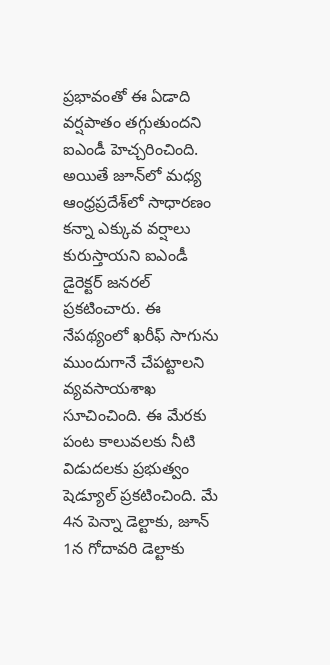ప్రభావంతో ఈ ఏడాది వర్షపాతం తగ్గుతుందని ఐఎండీ హెచ్చరించింది. అయితే జూన్‌లో మధ్య ఆంధ్రప్రదేశ్‌లో సాధారణం కన్నా ఎక్కువ వర్షాలు కురుస్తాయని ఐఎండీ డైరెక్టర్‌ జనరల్‌ ప్రకటించారు. ఈ నేపథ్యంలో ఖరీఫ్‌ సాగును ముందుగానే చేపట్టాలని వ్యవసాయశాఖ సూచించింది. ఈ మేరకు పంట కాలువలకు నీటి విడుదలకు ప్రభుత్వం షెడ్యూల్‌ ప్రకటించింది. మే 4న పెన్నా డెల్టాకు, జూన్‌ 1న గోదావరి డెల్టాకు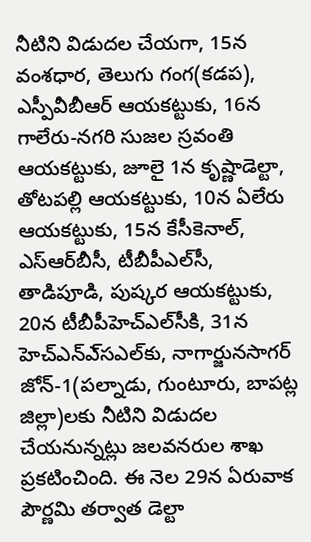నీటిని విడుదల చేయగా, 15న వంశధార, తెలుగు గంగ(కడప), ఎస్పీవీబీఆర్‌ ఆయకట్టుకు, 16న గాలేరు-నగరి సుజల స్రవంతి ఆయకట్టుకు, జూలై 1న కృష్ణాడెల్టా, తోటపల్లి ఆయకట్టుకు, 10న ఏలేరు ఆయకట్టుకు, 15న కేసీకెనాల్‌, ఎస్‌ఆర్‌బీసీ, టీబీపీఎల్‌సీ, తాడిపూడి, పుష్కర ఆయకట్టుకు, 20న టీబీపీహెచ్‌ఎల్‌సీకి, 31న హెచ్‌ఎన్‌ఎ్‌సఎల్‌కు, నాగార్జునసాగర్‌ జోన్‌-1(పల్నాడు, గుంటూరు, బాపట్ల జిల్లా)లకు నీటిని విడుదల చేయనున్నట్లు జలవనరుల శాఖ ప్రకటించింది. ఈ నెల 29న ఏరువాక పౌర్ణమి తర్వాత డెల్టా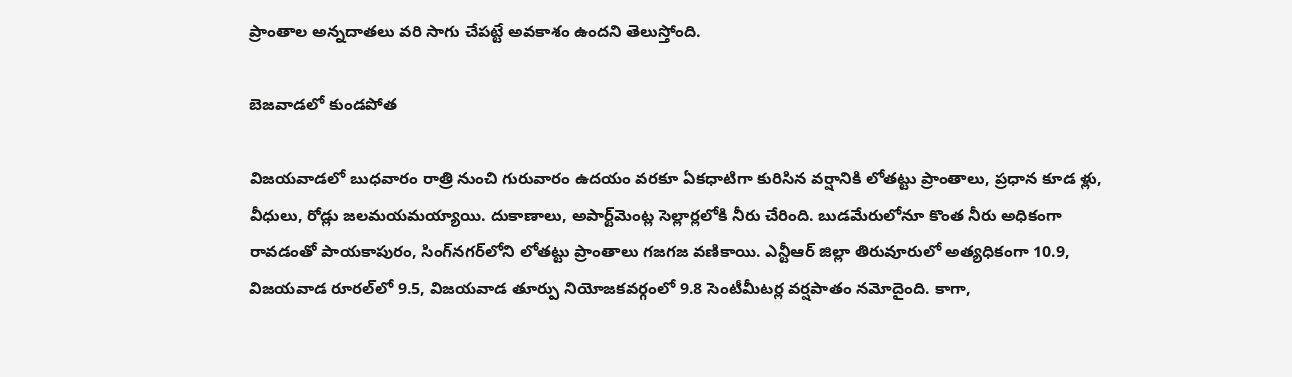ప్రాంతాల అన్నదాతలు వరి సాగు చేపట్టే అవకాశం ఉందని తెలుస్తోంది.

బెజవాడలో కుండపోత

విజయవాడలో బుధవారం రాత్రి నుంచి గురువారం ఉదయం వరకూ ఏకధాటిగా కురిసిన వర్షానికి లోతట్టు ప్రాంతాలు, ప్రధాన కూడ ళ్లు, వీధులు, రోడ్లు జలమయమయ్యాయి. దుకాణాలు, అపార్ట్‌మెంట్ల సెల్లార్లలోకి నీరు చేరింది. బుడమేరులోనూ కొంత నీరు అధికంగా రావడంతో పాయకాపురం, సింగ్‌నగర్‌లోని లోతట్టు ప్రాంతాలు గజగజ వణికాయి. ఎన్టీఆర్‌ జిల్లా తిరువూరులో అత్యధికంగా 10.9, విజయవాడ రూరల్‌లో 9.5, విజయవాడ తూర్పు నియోజకవర్గంలో 9.8 సెంటీమీటర్ల వర్షపాతం నమోదైంది. కాగా,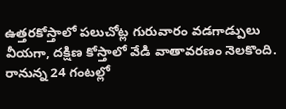ఉత్తరకోస్తాలో పలుచోట్ల గురువారం వడగాడ్పులు వీయగా, దక్షిణ కోస్తాలో వేడి వాతావరణం నెలకొంది. రానున్న 24 గంటల్లో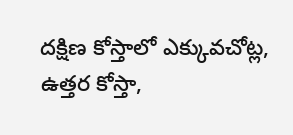దక్షిణ కోస్తాలో ఎక్కువచోట్ల, ఉత్తర కోస్తా,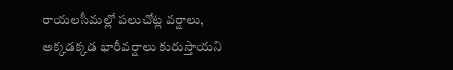రాయలసీమల్లో పలుచోట్ల వర్షాలు, అక్కడక్కడ భారీవర్షాలు కురుస్తాయని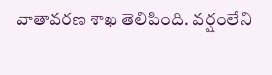వాతావరణ శాఖ తెలిపింది. వర్షంలేని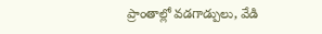ప్రాంతాల్లో వడగాడ్పులు, వేడి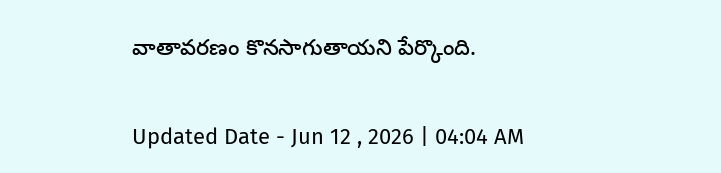వాతావరణం కొనసాగుతాయని పేర్కొంది.

Updated Date - Jun 12 , 2026 | 04:04 AM